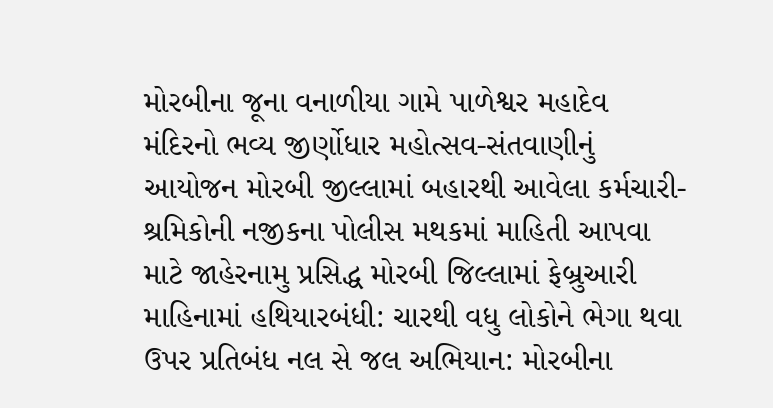મોરબીના જૂના વનાળીયા ગામે પાળેશ્વર મહાદેવ મંદિરનો ભવ્ય જીર્ણોધાર મહોત્સવ-સંતવાણીનું આયોજન મોરબી જીલ્લામાં બહારથી આવેલા કર્મચારી-શ્રમિકોની નજીકના પોલીસ મથકમાં માહિતી આપવા માટે જાહેરનામુ પ્રસિદ્ધ મોરબી જિલ્લામાં ફેબ્રુઆરી માહિનામાં હથિયારબંધી: ચારથી વધુ લોકોને ભેગા થવા ઉપર પ્રતિબંધ નલ સે જલ અભિયાન: મોરબીના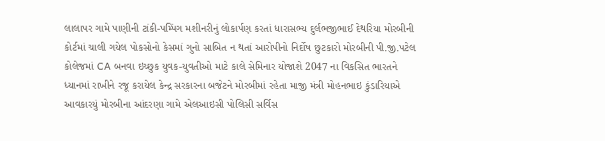લાલાપર ગામે પાણીની ટાંકી-પમ્પિંગ મશીનરીનું લોકાર્પણ કરતાં ધારાસભ્ય દુર્લભજીભાઈ દેથરિયા મોરબીની કોર્ટમાં ચાલી ગયેલ પોકસોનો કેસમાં ગુનો સાબિત ન થતાં આરોપીનો નિર્દોષ છુટકારો મોરબીની પી.જી.પટેલ કોલેજમાં CA બનવા ઇચ્છુક યુવક-યુવતીઓ માટે કાલે સેમિનાર યોજાશે 2047 ના વિકસિત ભારતને ધ્યાનમાં રાખીને રજૂ કરાયેલ કેન્દ્ર સરકારના બજેટને મોરબીમાં રહેતા માજી મંત્રી મોહનભાઇ કુંડારિયાએ આવકારયું મોરબીના આંદરણા ગામે એલઆઇસી પોલિસી સર્વિસ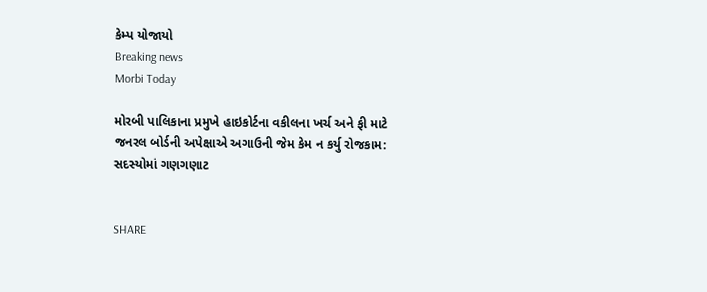કેમ્પ યોજાયો
Breaking news
Morbi Today

મોરબી પાલિકાના પ્રમુખે હાઇકોર્ટના વકીલના ખર્ચ અને ફી માટે જનરલ બોર્ડની અપેક્ષાએ અગાઉની જેમ કેમ ન કર્યુ રોજકામ: સદસ્યોમાં ગણગણાટ


SHARE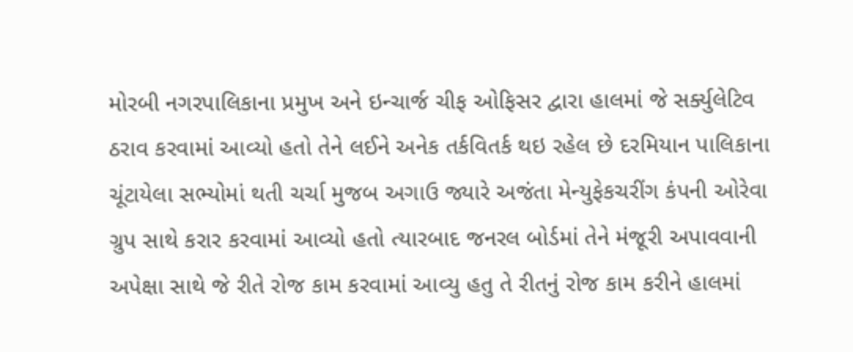મોરબી નગરપાલિકાના પ્રમુખ અને ઇન્ચાર્જ ચીફ ઓફિસર દ્વારા હાલમાં જે સર્ક્યુલેટિવ ઠરાવ કરવામાં આવ્યો હતો તેને લઈને અનેક તર્કવિતર્ક થઇ રહેલ છે દરમિયાન પાલિકાના ચૂંટાયેલા સભ્યોમાં થતી ચર્ચા મુજબ અગાઉ જ્યારે અજંતા મેન્યુફેકચરીંગ કંપની ઓરેવા ગ્રુપ સાથે કરાર કરવામાં આવ્યો હતો ત્યારબાદ જનરલ બોર્ડમાં તેને મંજૂરી અપાવવાની અપેક્ષા સાથે જે રીતે રોજ કામ કરવામાં આવ્યુ હતુ તે રીતનું રોજ કામ કરીને હાલમાં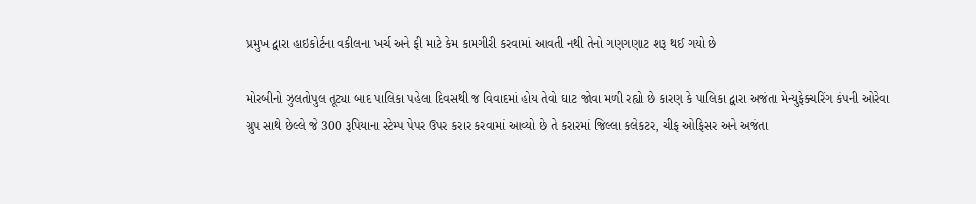પ્રમુખ દ્વારા હાઇકોર્ટના વકીલના ખર્ચ અને ફી માટે કેમ કામગીરી કરવામાં આવતી નથી તેનો ગણગણાટ શરૂ થઈ ગયો છે

મોરબીનો ઝુલતોપુલ તૂટ્યા બાદ પાલિકા પહેલા દિવસથી જ વિવાદમાં હોય તેવો ઘાટ જોવા મળી રહ્યો છે કારણ કે પાલિકા દ્વારા અજંતા મેન્યુફેક્ચરિંગ કંપની ઓરેવા ગ્રુપ સાથે છેલ્લે જે 300 રૂપિયાના સ્ટેમ્પ પેપર ઉપર કરાર કરવામાં આવ્યો છે તે કરારમાં જિલ્લા કલેકટર, ચીફ ઓફિસર અને અજંતા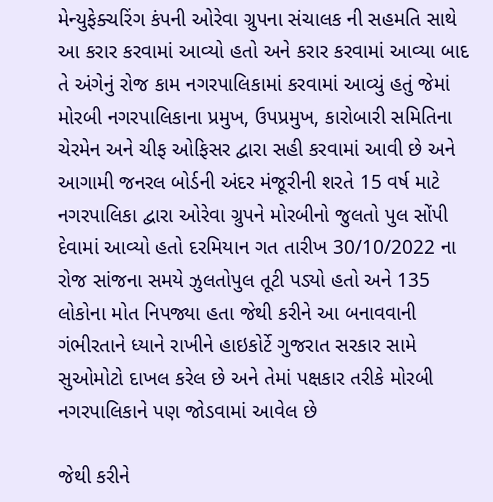મેન્યુફેક્ચરિંગ કંપની ઓરેવા ગ્રુપના સંચાલક ની સહમતિ સાથે આ કરાર કરવામાં આવ્યો હતો અને કરાર કરવામાં આવ્યા બાદ તે અંગેનું રોજ કામ નગરપાલિકામાં કરવામાં આવ્યું હતું જેમાં મોરબી નગરપાલિકાના પ્રમુખ, ઉપપ્રમુખ, કારોબારી સમિતિના ચેરમેન અને ચીફ ઓફિસર દ્વારા સહી કરવામાં આવી છે અને આગામી જનરલ બોર્ડની અંદર મંજૂરીની શરતે 15 વર્ષ માટે નગરપાલિકા દ્વારા ઓરેવા ગ્રુપને મોરબીનો જુલતો પુલ સોંપી દેવામાં આવ્યો હતો દરમિયાન ગત તારીખ 30/10/2022 ના રોજ સાંજના સમયે ઝુલતોપુલ તૂટી પડ્યો હતો અને 135 લોકોના મોત નિપજ્યા હતા જેથી કરીને આ બનાવવાની ગંભીરતાને ધ્યાને રાખીને હાઇકોર્ટે ગુજરાત સરકાર સામે સુઓમોટો દાખલ કરેલ છે અને તેમાં પક્ષકાર તરીકે મોરબી નગરપાલિકાને પણ જોડવામાં આવેલ છે

જેથી કરીને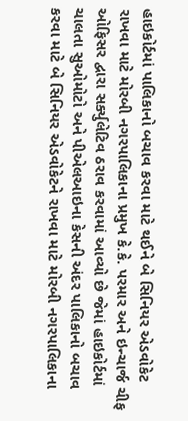હાઇકોર્ટમાં પાલિકાનો બચાવ કરવા માટે થઈને બે સિનિયર એડવોકેટ રાખવા માટે મોરબી નગરપાલિકાના પ્રમુખ કે.કે. પરમાર અને ઇન્ચાર્જ ચીફ ઓફિસર દ્વારા સર્ક્યુલેટિવ ઠરાવ કરવામાં આવ્યો છે જેમાં હાઇકોર્ટમાં ચાલતા સુઓમોટો અને પીએલઆઇના કેસની અંદર પાલિકાનો બચાવ કરવા માટે બે સિનિયર એડવોકેટને રાખવા માટે મોરબી નગરપાલિકાના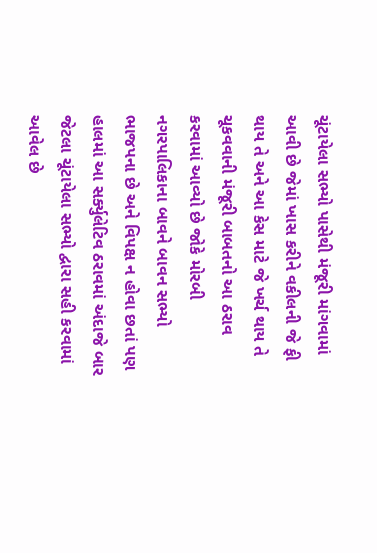ચૂંટાયેલા સભ્યો પાસેથી મંજૂરી માંગવામાં આવી છે જેમાં ખાસ કરીને વકીલની જે ફી થાય તે અને આ કેસ માટે જે ખર્ચ થાય તે ચૂકવવાની મંજૂરી બાબતનો આ ઠરાવ કરવામાં આવ્યો છે જોકે મોરબી નગરપાલિકાના બાવને બાવન સભ્યો ભાજપના છે અને વિપક્ષ ન હોવા છતાં પણ હાલમાં આ સર્ક્યુલેટિવ ઠરાવમાં અંદાજે બાર જેટલા ચૂંટાયેલા સભ્યો દ્વારા સહી કરવામાં આવેલ છે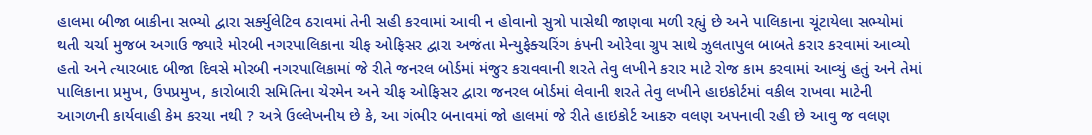હાલમા બીજા બાકીના સભ્યો દ્વારા સર્ક્યુલેટિવ ઠરાવમાં તેની સહી કરવામાં આવી ન હોવાનો સુત્રો પાસેથી જાણવા મળી રહ્યું છે અને પાલિકાના ચૂંટાયેલા સભ્યોમાં થતી ચર્ચા મુજબ અગાઉ જ્યારે મોરબી નગરપાલિકાના ચીફ ઓફિસર દ્વારા અજંતા મેન્યુફેક્ચરિંગ કંપની ઓરેવા ગ્રુપ સાથે ઝુલતાપુલ બાબતે કરાર કરવામાં આવ્યો હતો અને ત્યારબાદ બીજા દિવસે મોરબી નગરપાલિકામાં જે રીતે જનરલ બોર્ડમાં મંજુર કરાવવાની શરતે તેવુ લખીને કરાર માટે રોજ કામ કરવામાં આવ્યું હતું અને તેમાં પાલિકાના પ્રમુખ, ઉપપ્રમુખ, કારોબારી સમિતિના ચેરમેન અને ચીફ ઓફિસર દ્વારા જનરલ બોર્ડમાં લેવાની શરતે તેવુ લખીને હાઇકોર્ટમાં વકીલ રાખવા માટેની આગળની કાર્યવાહી કેમ કરચા નથી ? અત્રે ઉલ્લેખનીય છે કે, આ ગંભીર બનાવમાં જો હાલમાં જે રીતે હાઇકોર્ટ આકરુ વલણ અપનાવી રહી છે આવુ જ વલણ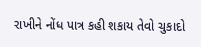રાખીને નોંધ પાત્ર કહી શકાય તેવો ચુકાદો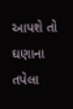આપશે તો ઘણાના તપેલા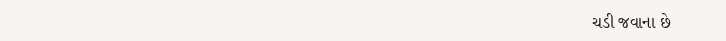ચડી જવાના છે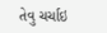તેવુ ચર્ચાઇ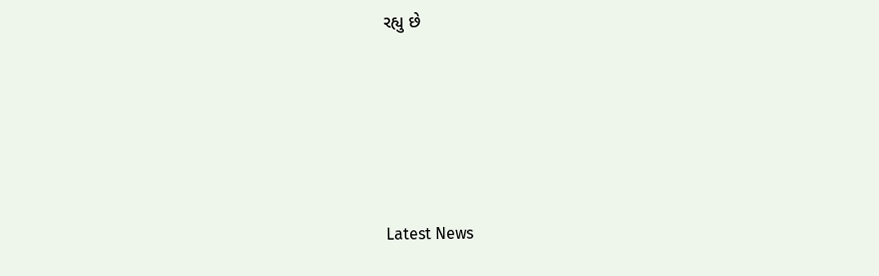રહ્યુ છે






Latest News